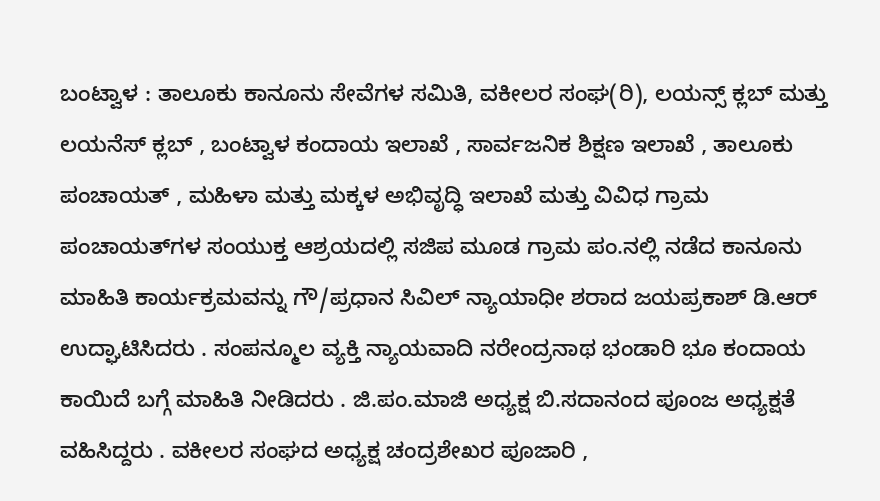ಬಂಟ್ವಾಳ : ತಾಲೂಕು ಕಾನೂನು ಸೇವೆಗಳ ಸಮಿತಿ, ವಕೀಲರ ಸಂಘ(ರಿ), ಲಯನ್ಸ್ ಕ್ಲಬ್ ಮತ್ತು ಲಯನೆಸ್ ಕ್ಲಬ್ , ಬಂಟ್ವಾಳ ಕಂದಾಯ ಇಲಾಖೆ , ಸಾರ್ವಜನಿಕ ಶಿಕ್ಷಣ ಇಲಾಖೆ , ತಾಲೂಕು ಪಂಚಾಯತ್ , ಮಹಿಳಾ ಮತ್ತು ಮಕ್ಕಳ ಅಭಿವೃದ್ಧಿ ಇಲಾಖೆ ಮತ್ತು ವಿವಿಧ ಗ್ರಾಮ ಪಂಚಾಯತ್‍ಗಳ ಸಂಯುಕ್ತ ಆಶ್ರಯದಲ್ಲಿ ಸಜಿಪ ಮೂಡ ಗ್ರಾಮ ಪಂ.ನಲ್ಲಿ ನಡೆದ ಕಾನೂನು ಮಾಹಿತಿ ಕಾರ್ಯಕ್ರಮವನ್ನು ಗೌ/ಪ್ರಧಾನ ಸಿವಿಲ್ ನ್ಯಾಯಾಧೀ ಶರಾದ ಜಯಪ್ರಕಾಶ್ ಡಿ.ಆರ್ ಉದ್ಘಾಟಿಸಿದರು . ಸಂಪನ್ಮೂಲ ವ್ಯಕ್ತಿ ನ್ಯಾಯವಾದಿ ನರೇಂದ್ರನಾಥ ಭಂಡಾರಿ ಭೂ ಕಂದಾಯ ಕಾಯಿದೆ ಬಗ್ಗೆ ಮಾಹಿತಿ ನೀಡಿದರು . ಜಿ.ಪಂ.ಮಾಜಿ ಅಧ್ಯಕ್ಷ ಬಿ.ಸದಾನಂದ ಪೂಂಜ ಅಧ್ಯಕ್ಷತೆ ವಹಿಸಿದ್ದರು . ವಕೀಲರ ಸಂಘದ ಅಧ್ಯಕ್ಷ ಚಂದ್ರಶೇಖರ ಪೂಜಾರಿ ,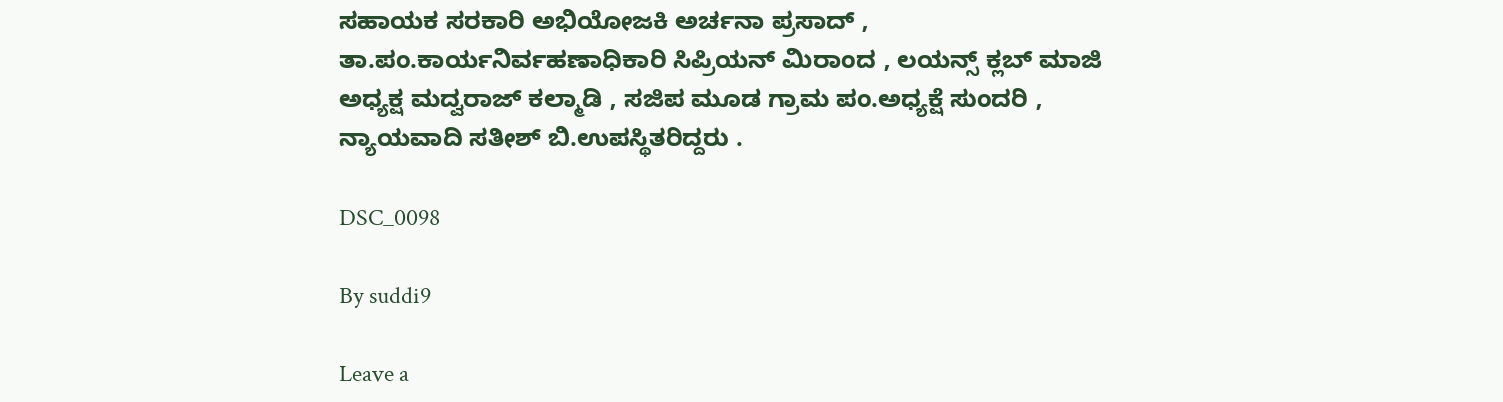ಸಹಾಯಕ ಸರಕಾರಿ ಅಭಿಯೋಜಕಿ ಅರ್ಚನಾ ಪ್ರಸಾದ್ , ತಾ.ಪಂ.ಕಾರ್ಯನಿರ್ವಹಣಾಧಿಕಾರಿ ಸಿಪ್ರಿಯನ್ ಮಿರಾಂದ , ಲಯನ್ಸ್ ಕ್ಲಬ್ ಮಾಜಿ ಅಧ್ಯಕ್ಷ ಮದ್ವರಾಜ್ ಕಲ್ಮಾಡಿ , ಸಜಿಪ ಮೂಡ ಗ್ರಾಮ ಪಂ.ಅಧ್ಯಕ್ಷೆ ಸುಂದರಿ , ನ್ಯಾಯವಾದಿ ಸತೀಶ್ ಬಿ.ಉಪಸ್ಥಿತರಿದ್ದರು .

DSC_0098

By suddi9

Leave a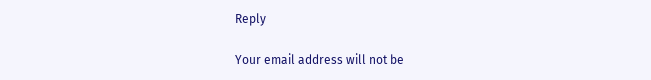Reply

Your email address will not be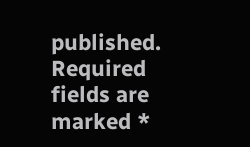published. Required fields are marked *